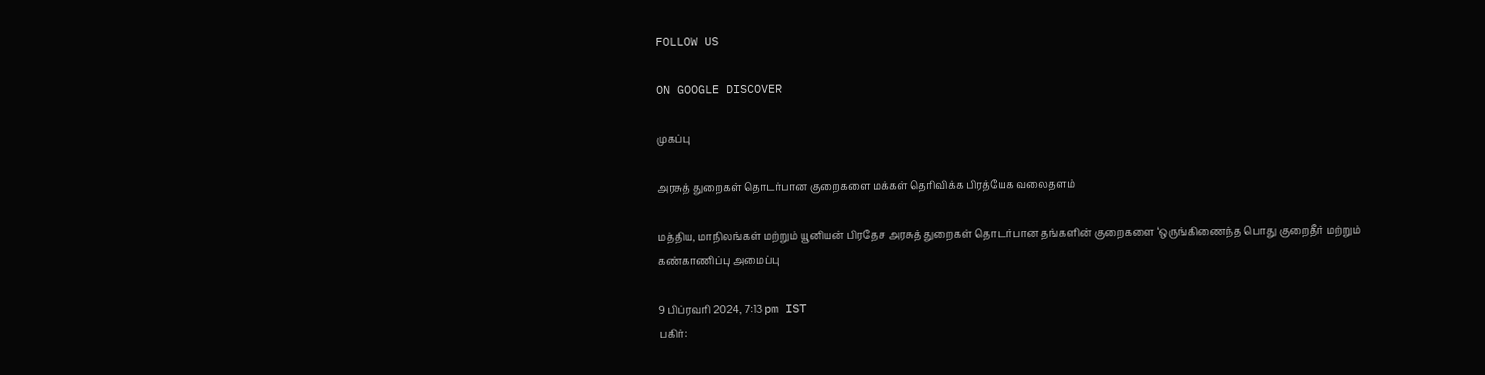FOLLOW US

ON GOOGLE DISCOVER

முகப்பு

அரசுத் துறைகள் தொடர்பான குறைகளை மக்கள் தெரிவிக்க பிரத்யேக வலைதளம்

மத்திய, மாநிலங்கள் மற்றும் யூனியன் பிரதேச அரசுத் துறைகள் தொடர்பான தங்களின் குறைகளை ‘ஒருங்கிணைந்த பொது குறைதீர் மற்றும் கண்காணிப்பு அமைப்பு

9 பிப்ரவரி 2024, 7:13 pm IST
பகிர்: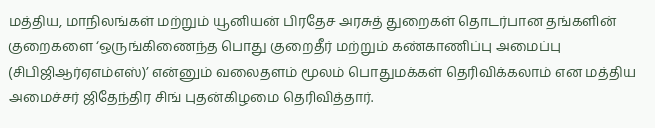மத்திய, மாநிலங்கள் மற்றும் யூனியன் பிரதேச அரசுத் துறைகள் தொடர்பான தங்களின் குறைகளை ‘ஒருங்கிணைந்த பொது குறைதீர் மற்றும் கண்காணிப்பு அமைப்பு (சிபிஜிஆர்ஏஎம்எஸ்)’ என்னும் வலைதளம் மூலம் பொதுமக்கள் தெரிவிக்கலாம் என மத்திய அமைச்சர் ஜிதேந்திர சிங் புதன்கிழமை தெரிவித்தார்.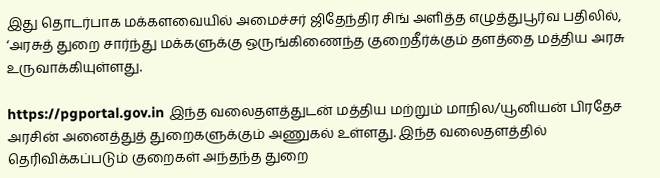இது தொடர்பாக மக்களவையில் அமைச்சர் ஜிதேந்திர சிங் அளித்த எழுத்துபூர்வ பதிலில், ‘அரசுத் துறை சார்ந்து மக்களுக்கு ஒருங்கிணைந்த குறைதீர்க்கும் தளத்தை மத்திய அரசு உருவாக்கியுள்ளது.

https://pgportal.gov.in இந்த வலைதளத்துடன் மத்திய மற்றும் மாநில/யூனியன் பிரதேச அரசின் அனைத்துத் துறைகளுக்கும் அணுகல் உள்ளது. இந்த வலைதளத்தில் தெரிவிக்கப்படும் குறைகள் அந்தந்த துறை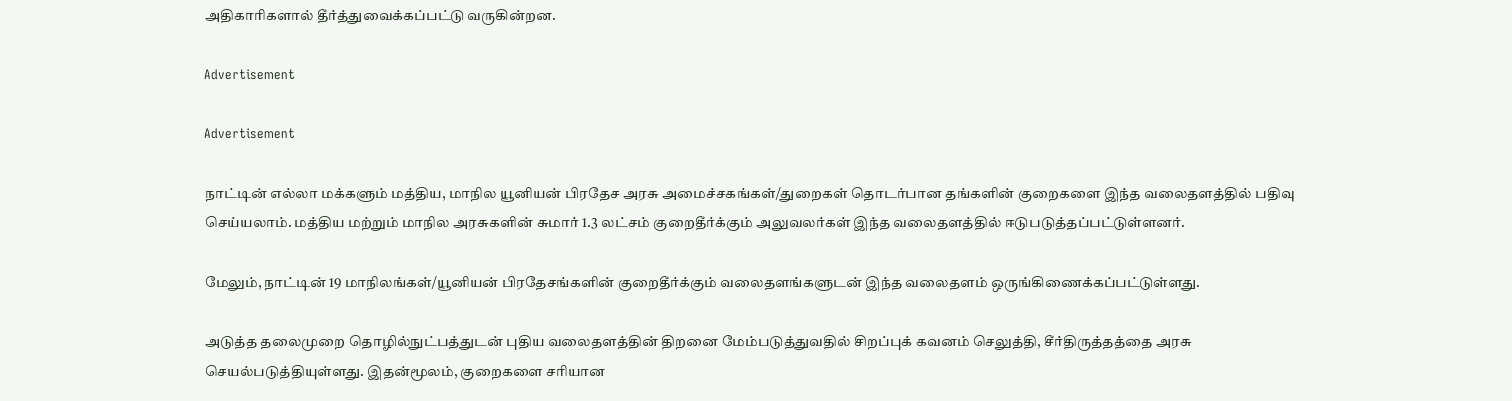அதிகாரிகளால் தீர்த்துவைக்கப்பட்டு வருகின்றன.

Advertisement

Advertisement

நாட்டின் எல்லா மக்களும் மத்திய, மாநில யூனியன் பிரதேச அரசு அமைச்சகங்கள்/துறைகள் தொடர்பான தங்களின் குறைகளை இந்த வலைதளத்தில் பதிவு செய்யலாம். மத்திய மற்றும் மாநில அரசுகளின் சுமார் 1.3 லட்சம் குறைதீர்க்கும் அலுவலர்கள் இந்த வலைதளத்தில் ஈடுபடுத்தப்பட்டுள்ளனர்.

மேலும், நாட்டின் 19 மாநிலங்கள்/யூனியன் பிரதேசங்களின் குறைதீர்க்கும் வலைதளங்களுடன் இந்த வலைதளம் ஒருங்கிணைக்கப்பட்டுள்ளது.

அடுத்த தலைமுறை தொழில்நுட்பத்துடன் புதிய வலைதளத்தின் திறனை மேம்படுத்துவதில் சிறப்புக் கவனம் செலுத்தி, சீர்திருத்தத்தை அரசு செயல்படுத்தியுள்ளது. இதன்மூலம், குறைகளை சரியான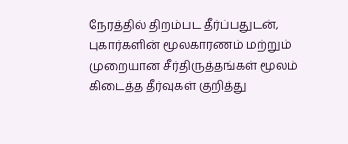நேரத்தில் திறம்பட தீர்ப்பதுடன், புகார்களின் மூலகாரணம் மற்றும் முறையான சீர்திருத்தங்கள் மூலம் கிடைத்த தீர்வுகள் குறித்து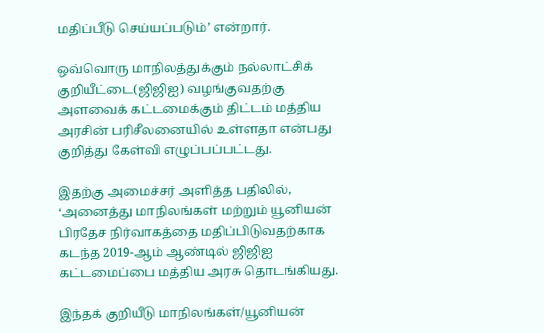மதிப்பீடு செய்யப்படும்’ என்றார்.

ஒவ்வொரு மாநிலத்துக்கும் நல்லாட்சிக் குறியீட்டை(ஜிஜிஐ) வழங்குவதற்கு அளவைக் கட்டமைக்கும் திட்டம் மத்திய அரசின் பரிசீலனையில் உள்ளதா என்பது குறித்து கேள்வி எழுப்பப்பட்டது.

இதற்கு அமைச்சர் அளித்த பதிலில், ‘அனைத்து மாநிலங்கள் மற்றும் யூனியன் பிரதேச நிர்வாகத்தை மதிப்பிடுவதற்காக கடந்த 2019-ஆம் ஆண்டில் ஜிஜிஐ கட்டமைப்பை மத்திய அரசு தொடங்கியது.

இந்தக் குறியீடு மாநிலங்கள்/யூனியன்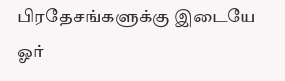பிரதேசங்களுக்கு இடையே ஓர்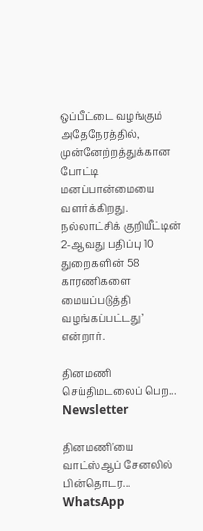ஒப்பீட்டை வழங்கும் அதேநேரத்தில், முன்னேற்றத்துக்கான போட்டி மனப்பான்மையை வளர்க்கிறது. நல்லாட்சிக் குறியீட்டின் 2-ஆவது பதிப்பு 10 துறைகளின் 58 காரணிகளை மையப்படுத்தி வழங்கப்பட்டது’ என்றார்.

தினமணி செய்திமடலைப் பெற... Newsletter

தினமணி'யை வாட்ஸ்ஆப் சேனலில் பின்தொடர... WhatsApp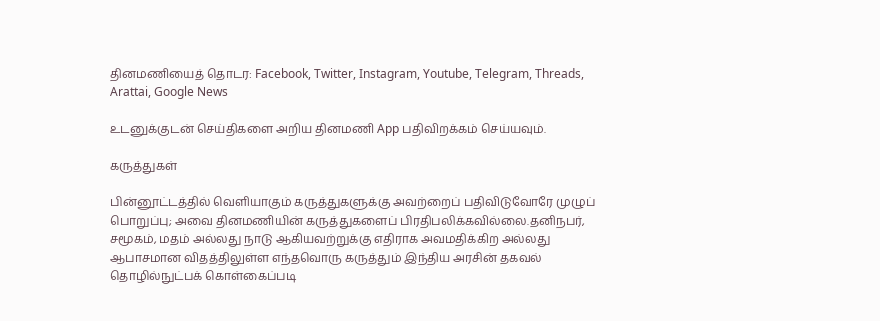தினமணியைத் தொடர: Facebook, Twitter, Instagram, Youtube, Telegram, Threads, Arattai, Google News

உடனுக்குடன் செய்திகளை அறிய தினமணி App பதிவிறக்கம் செய்யவும்.

கருத்துகள்

பின்னூட்டத்தில் வெளியாகும் கருத்துகளுக்கு அவற்றைப் பதிவிடுவோரே முழுப் பொறுப்பு; அவை தினமணியின் கருத்துகளைப் பிரதிபலிக்கவில்லை.தனிநபர், சமூகம், மதம் அல்லது நாடு ஆகியவற்றுக்கு எதிராக அவமதிக்கிற அல்லது ஆபாசமான விதத்திலுள்ள எந்தவொரு கருத்தும் இந்திய அரசின் தகவல் தொழில்நுட்பக் கொள்கைப்படி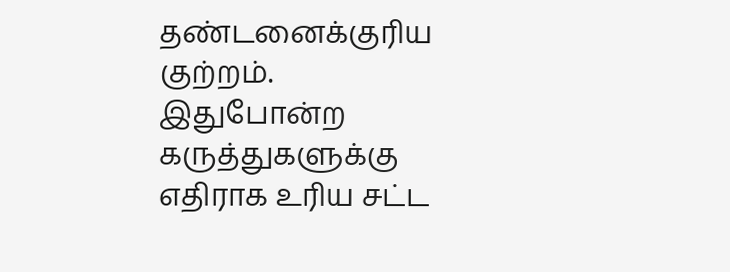தண்டனைக்குரிய குற்றம். இதுபோன்ற கருத்துகளுக்கு எதிராக உரிய சட்ட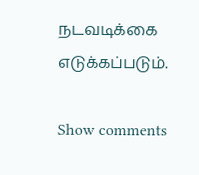நடவடிக்கை எடுக்கப்படும்.

Show comments